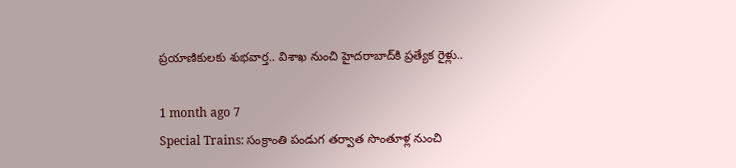ప్రయాణికులకు శుభవార్త.. విశాఖ నుంచి హైదరాబాద్‌కి ప్రత్యేక రైళ్లు..

1 month ago 7
Special Trains: సంక్రాంతి పండుగ తర్వాత సొంతూళ్ల నుంచి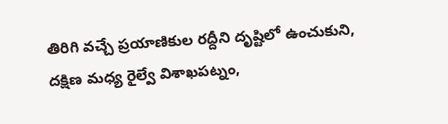తిరిగి వచ్చే ప్రయాణికుల రద్దీని దృష్టిలో ఉంచుకుని, దక్షిణ మధ్య రైల్వే విశాఖపట్నం,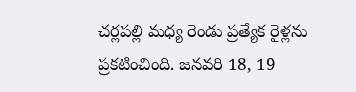చర్లపల్లి మధ్య రెండు ప్రత్యేక రైళ్లను ప్రకటించింది. జనవరి 18, 19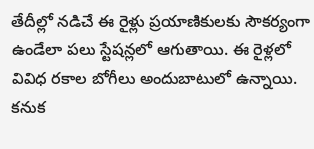తేదీల్లో నడిచే ఈ రైళ్లు ప్రయాణికులకు సౌకర్యంగా ఉండేలా పలు స్టేషన్లలో ఆగుతాయి. ఈ రైళ్లలో వివిధ రకాల బోగీలు అందుబాటులో ఉన్నాయి. కనుక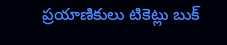ప్రయాణికులు టికెట్లు బుక్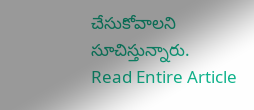చేసుకోవాలని సూచిస్తున్నారు.
Read Entire Article